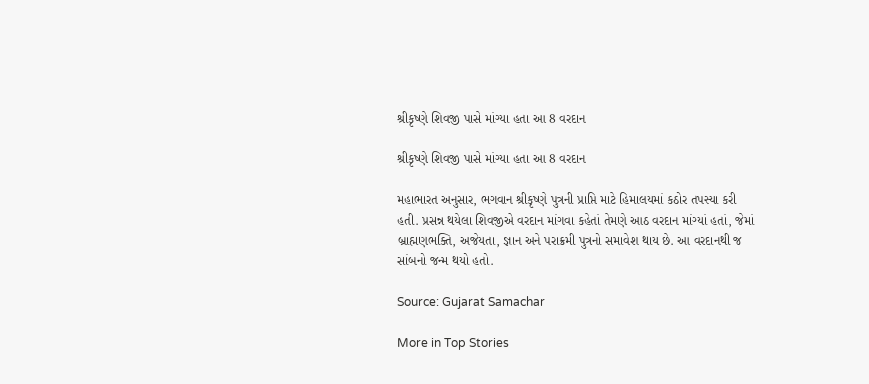શ્રીકૃષ્ણે શિવજી પાસે માંગ્યા હતા આ 8 વરદાન

શ્રીકૃષ્ણે શિવજી પાસે માંગ્યા હતા આ 8 વરદાન

મહાભારત અનુસાર, ભગવાન શ્રીકૃષ્ણે પુત્રની પ્રાપ્તિ માટે હિમાલયમાં કઠોર તપસ્યા કરી હતી. પ્રસન્ન થયેલા શિવજીએ વરદાન માંગવા કહેતાં તેમણે આઠ વરદાન માંગ્યાં હતાં, જેમાં બ્રાહ્મણભક્તિ, અજેયતા, જ્ઞાન અને પરાક્રમી પુત્રનો સમાવેશ થાય છે. આ વરદાનથી જ સાંબનો જન્મ થયો હતો.

Source: Gujarat Samachar

More in Top Stories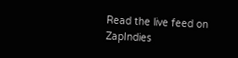Read the live feed on ZapIndies